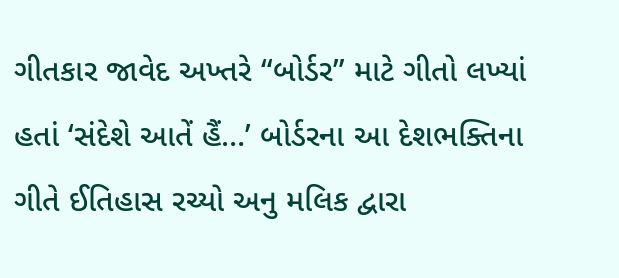ગીતકાર જાવેદ અખ્તરે “બોર્ડર” માટે ગીતો લખ્યાં હતાં ‘સંદેશે આતેં હૈં…’ બોર્ડરના આ દેશભક્તિના ગીતે ઈતિહાસ રચ્યો અનુ મલિક દ્વારા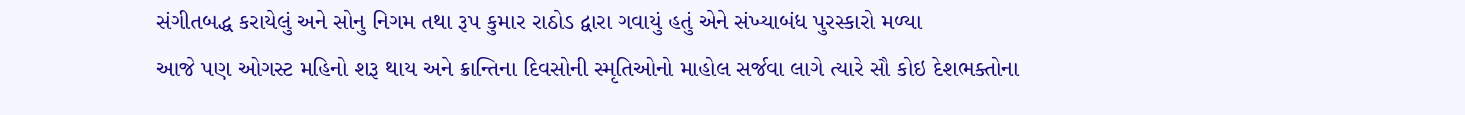સંગીતબદ્ધ કરાયેલું અને સોનુ નિગમ તથા રૂપ કુમાર રાઠોડ દ્વારા ગવાયું હતું એને સંખ્યાબંધ પુરસ્કારો મળ્યા
આજે પણ ઓગસ્ટ મહિનો શરૂ થાય અને ક્રાન્તિના દિવસોની સ્મૃતિઓનો માહોલ સર્જવા લાગે ત્યારે સૌ કોઇ દેશભક્તોના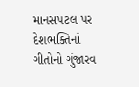માનસપટલ પર દેશભક્તિનાં ગીતોનો ગુંજારવ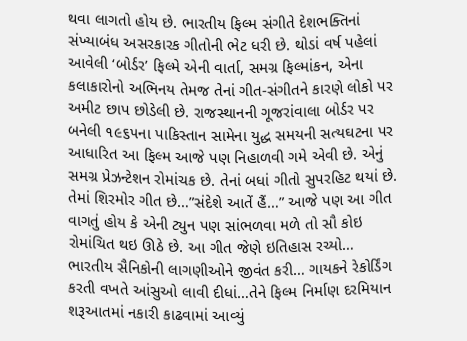થવા લાગતો હોય છે. ભારતીય ફિલ્મ સંગીતે દેશભક્તિનાં સંખ્યાબંધ અસરકારક ગીતોની ભેટ ધરી છે. થોડાં વર્ષ પહેલાં આવેલી ‘બોર્ડર’ ફિલ્મે એની વાર્તા, સમગ્ર ફિલ્માંકન, એના કલાકારોનો અભિનય તેમજ તેનાં ગીત-સંગીતને કારણે લોકો પર અમીટ છાપ છોડેલી છે. રાજસ્થાનની ગૂજરાંવાલા બોર્ડર પર બનેલી ૧૯૬૫ના પાકિસ્તાન સામેના યુદ્ધ સમયની સત્યઘટના પર આધારિત આ ફિલ્મ આજે પણ નિહાળવી ગમે એવી છે. એનું સમગ્ર પ્રેઝન્ટેશન રોમાંચક છે. તેનાં બધાં ગીતો સુપરહિટ થયાં છે. તેમાં શિરમોર ગીત છે…”સંદેશે આતેં હૈં…” આજે પણ આ ગીત વાગતું હોય કે એની ટ્યુન પણ સાંભળવા મળે તો સૌ કોઇ રોમાંચિત થઇ ઊઠે છે. આ ગીત જેણે ઇતિહાસ રચ્યો… ભારતીય સૈનિકોની લાગણીઓને જીવંત કરી… ગાયકને રેકોર્ડિંગ કરતી વખતે આંસુઓ લાવી દીધાં…તેને ફિલ્મ નિર્માણ દરમિયાન શરૂઆતમાં નકારી કાઢવામાં આવ્યું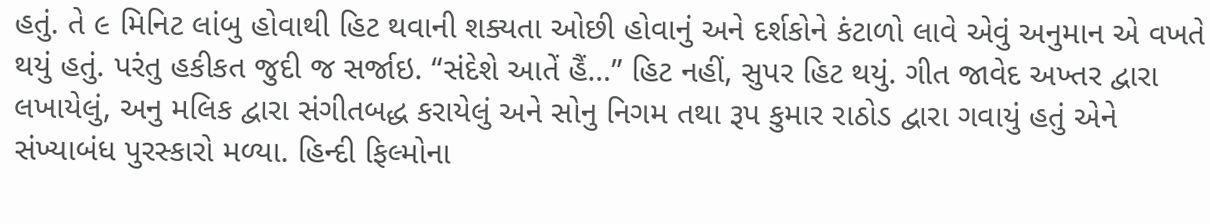હતું. તે ૯ મિનિટ લાંબુ હોવાથી હિટ થવાની શક્યતા ઓછી હોવાનું અને દર્શકોને કંટાળો લાવે એવું અનુમાન એ વખતે થયું હતું. પરંતુ હકીકત જુદી જ સર્જાઇ. “સંદેશે આતેં હૈં…” હિટ નહીં, સુપર હિટ થયું. ગીત જાવેદ અખ્તર દ્વારા લખાયેલું, અનુ મલિક દ્વારા સંગીતબદ્ધ કરાયેલું અને સોનુ નિગમ તથા રૂપ કુમાર રાઠોડ દ્વારા ગવાયું હતું એને સંખ્યાબંધ પુરસ્કારો મળ્યા. હિન્દી ફિલ્મોના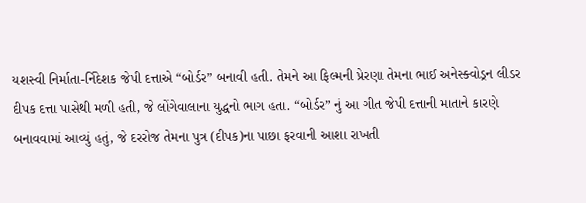યશસ્વી નિર્માતા-ર્નિદેશક જેપી દત્તાએ “બોર્ડર” બનાવી હતી. તેમને આ ફિલ્મની પ્રેરણા તેમના ભાઈ અનેસ્ક્વોડ્રન લીડર દીપક દત્તા પાસેથી મળી હતી, જે લોંગેવાલાના યુદ્ધનો ભાગ હતા. “બોર્ડર” નું આ ગીત જેપી દત્તાની માતાને કારણે બનાવવામાં આવ્યું હતું, જે દરરોજ તેમના પુત્ર (દીપક)ના પાછા ફરવાની આશા રાખતી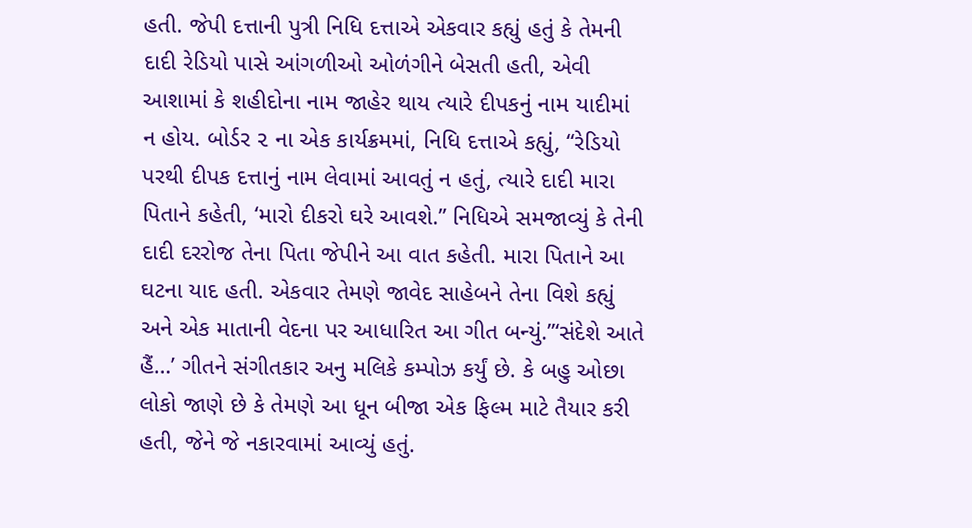હતી. જેપી દત્તાની પુત્રી નિધિ દત્તાએ એકવાર કહ્યું હતું કે તેમની દાદી રેડિયો પાસે આંગળીઓ ઓળંગીને બેસતી હતી, એવી આશામાં કે શહીદોના નામ જાહેર થાય ત્યારે દીપકનું નામ યાદીમાં ન હોય. બોર્ડર ૨ ના એક કાર્યક્રમમાં, નિધિ દત્તાએ કહ્યું, “રેડિયો પરથી દીપક દત્તાનું નામ લેવામાં આવતું ન હતું, ત્યારે દાદી મારા પિતાને કહેતી, ‘મારો દીકરો ઘરે આવશે.” નિધિએ સમજાવ્યું કે તેની દાદી દરરોજ તેના પિતા જેપીને આ વાત કહેતી. મારા પિતાને આ ઘટના યાદ હતી. એકવાર તેમણે જાવેદ સાહેબને તેના વિશે કહ્યું અને એક માતાની વેદના પર આધારિત આ ગીત બન્યું.”‘સંદેશે આતે હૈં…’ ગીતને સંગીતકાર અનુ મલિકે કમ્પોઝ કર્યું છે. કે બહુ ઓછા લોકો જાણે છે કે તેમણે આ ધૂન બીજા એક ફિલ્મ માટે તૈયાર કરી હતી, જેને જે નકારવામાં આવ્યું હતું.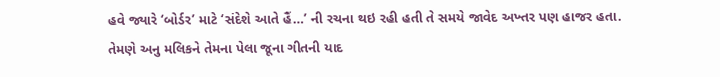હવે જ્યારે ‘બોર્ડર’ માટે ‘સંદેશે આતે હૈં…’ ની રચના થઇ રહી હતી તે સમયે જાવેદ અખ્તર પણ હાજર હતા. તેમણે અનુ મલિકને તેમના પેલા જૂના ગીતની યાદ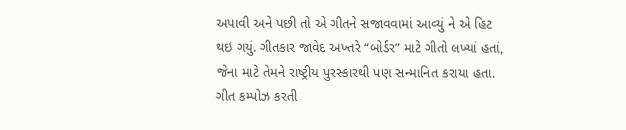અપાવી અને પછી તો એ ગીતને સજાવવામાં આવ્યું ને એ હિટ થઇ ગયું. ગીતકાર જાવેદ અખ્તરે “બોર્ડર” માટે ગીતો લખ્યાં હતાં, જેના માટે તેમને રાષ્ટ્રીય પુરસ્કારથી પણ સન્માનિત કરાયા હતા. ગીત કમ્પોઝ કરતી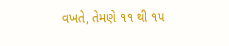વખતે, તેમણે ૧૧ થી ૧૫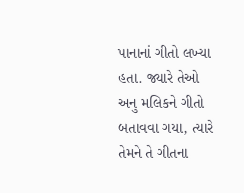પાનાનાં ગીતો લખ્યા હતા. જ્યારે તેઓ અનુ મલિકને ગીતો બતાવવા ગયા, ત્યારે તેમને તે ગીતના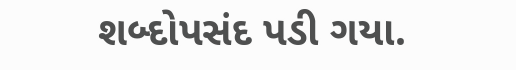શબ્દોપસંદ પડી ગયા.